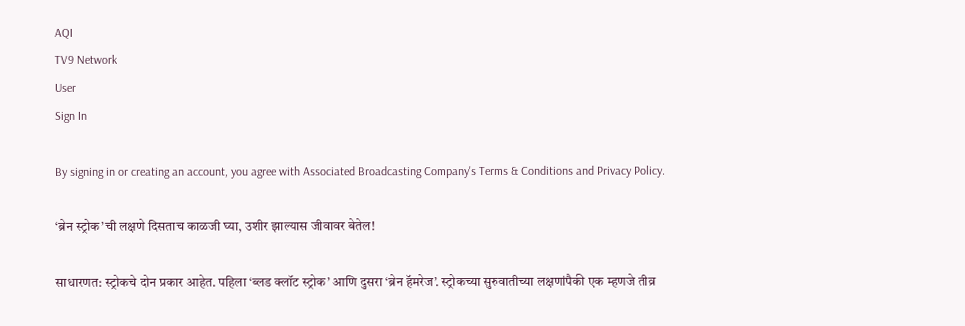AQI
TV9 Network
User
Sign In

By signing in or creating an account, you agree with Associated Broadcasting Company's Terms & Conditions and Privacy Policy.

‘ब्रेन स्ट्रोक’ची लक्षणे दिसताच काळजी घ्या, उशीर झाल्यास जीवावर बेतेल!

साधारणत: स्ट्रोकचे दोन प्रकार आहेत. पहिला ‘ब्लड क्लॉट स्ट्रोक’ आणि दुसरा ‘ब्रेन हॅमरेज’. स्ट्रोकच्या सुरुवातीच्या लक्षणांपैकी एक म्हणजे तीव्र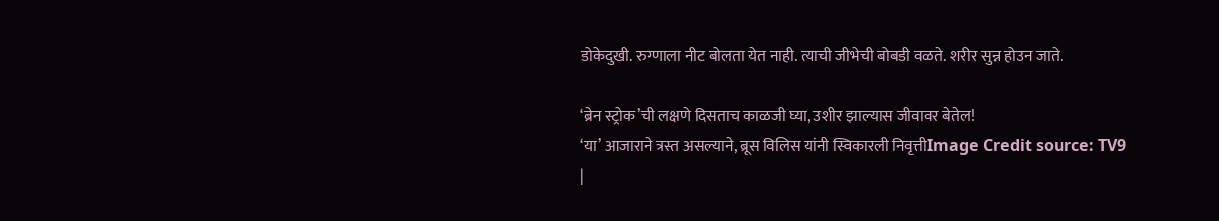डोकेदुखी. रुग्णाला नीट बोलता येत नाही. त्याची जीभेची बोबडी वळते. शरीर सुन्न होउन जाते.

‘ब्रेन स्ट्रोक’ची लक्षणे दिसताच काळजी घ्या, उशीर झाल्यास जीवावर बेतेल!
‘या’ आजाराने त्रस्त असल्याने, ब्रूस विलिस यांनी स्विकारली निवृत्तीImage Credit source: TV9
|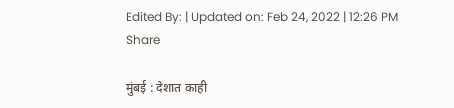Edited By: | Updated on: Feb 24, 2022 | 12:26 PM
Share

मुंबई : देशात काही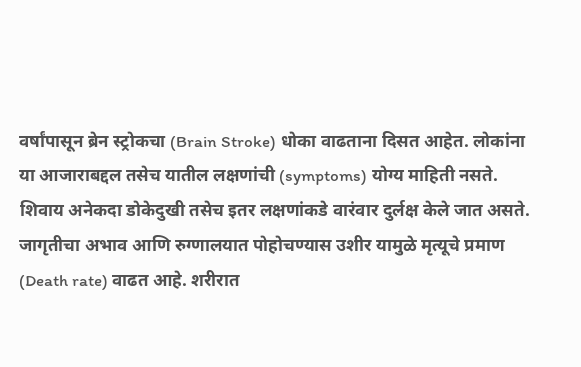वर्षांपासून ब्रेन स्ट्रोकचा (Brain Stroke) धोका वाढताना दिसत आहेत. लोकांना या आजाराबद्दल तसेच यातील लक्षणांची (symptoms) योग्य माहिती नसते. शिवाय अनेकदा डोकेदुखी तसेच इतर लक्षणांकडे वारंवार दुर्लक्ष केले जात असते. जागृतीचा अभाव आणि रुग्णालयात पोहोचण्यास उशीर यामुळे मृत्यूचे प्रमाण (Death rate) वाढत आहे. शरीरात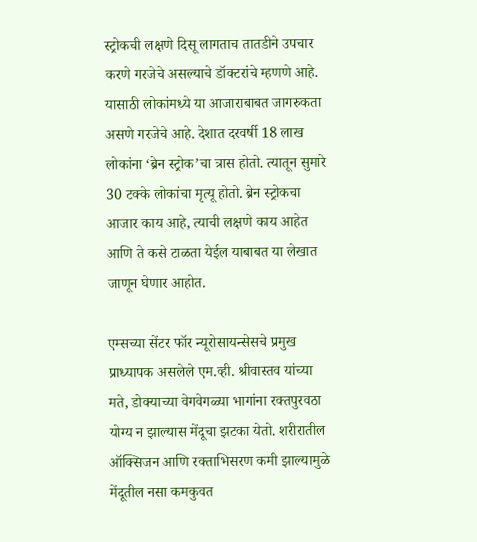स्ट्रोकची लक्षणे दिसू लागताच तातडीने उपचार करणे गरजेचे असल्याचे डॉक्टरांचे म्हणणे आहे. यासाठी लोकांमध्ये या आजाराबाबत जागरुकता असणे गरजेचे आहे. देशात दरवर्षी 18 लाख लोकांना ‘ब्रेन स्ट्रोक’चा त्रास होतो. त्यातून सुमारे 30 टक्के लोकांचा मृत्यू होतो. ब्रेन स्ट्रोकचा आजार काय आहे, त्याची लक्षणे काय आहेत आणि ते कसे टाळता येईल याबाबत या लेखात जाणून घेणार आहोत.

एम्सच्या सेंटर फॉर न्यूरोसायन्सेसचे प्रमुख प्राध्यापक असलेले एम.व्ही. श्रीवास्तव यांच्या मते, डोक्याच्या वेगवेगळ्या भागांना रक्तपुरवठा योग्य न झाल्यास मेंदूचा झटका येतो. शरीरातील ऑक्सिजन आणि रक्ताभिसरण कमी झाल्यामुळे मेंदूतील नसा कमकुवत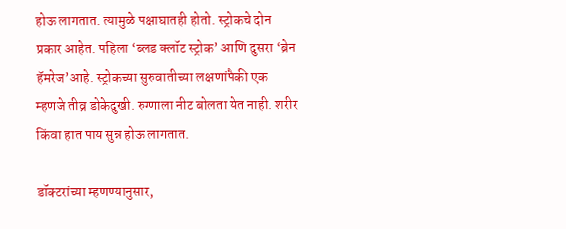होऊ लागतात. त्यामुळे पक्षाघातही होतो. स्ट्रोकचे दोन प्रकार आहेत. पहिला ‘ब्लड क्लॉट स्ट्रोक’ आणि दुसरा ‘ब्रेन हॅमरेज’आहे. स्ट्रोकच्या सुरुवातीच्या लक्षणांपैकी एक म्हणजे तीव्र डोकेदुखी. रुग्णाला नीट बोलता येत नाही. शरीर किंवा हात पाय सुन्न होऊ लागतात.

डॉक्टरांच्या म्हणण्यानुसार,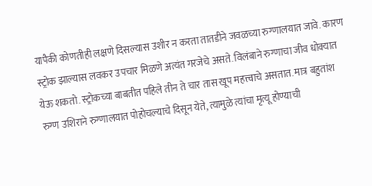यापैकी कोणतीही लक्षणे दिसल्यास उशीर न करता तातडीने जवळच्या रुग्णालयात जावे. कारण स्ट्रोक झाल्यास लवकर उपचार मिळणे अत्यंत गरजेचे असते. विलंबाने रुग्णाचा जीव धोक्यात येऊ शकतो. स्ट्रोकच्या बाबतीत पहिले तीन ते चार तास खूप महत्त्वाचे असतात. मात्र बहुतांश रुग्ण उशिराने रुग्णालयात पोहोचल्याचे दिसून येते, त्यामुळे त्यांचा मृत्यू होण्याची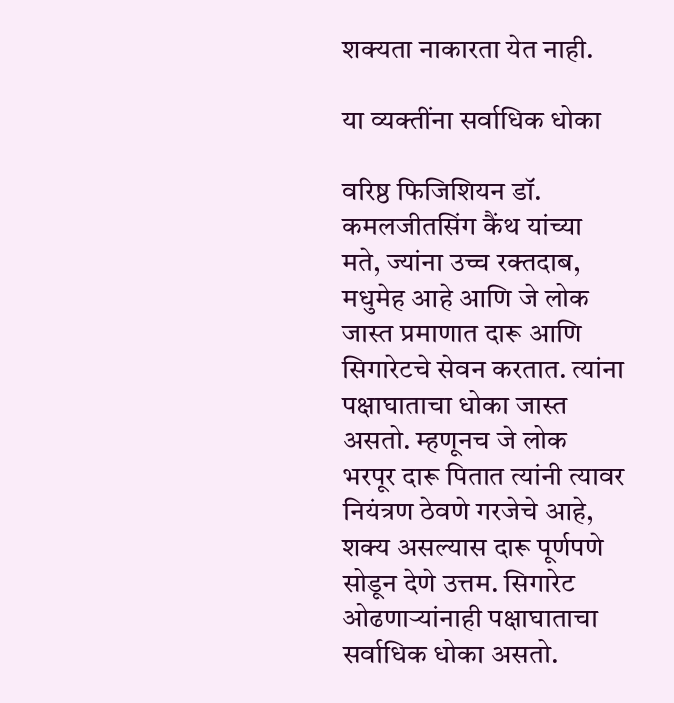शक्यता नाकारता येत नाही.

या व्यक्तींना सर्वाधिक धोका

वरिष्ठ फिजिशियन डॉ. कमलजीतसिंग कैंथ यांच्या मते, ज्यांना उच्च रक्तदाब, मधुमेह आहे आणि जे लोक जास्त प्रमाणात दारू आणि सिगारेटचे सेवन करतात. त्यांना पक्षाघाताचा धोका जास्त असतो. म्हणूनच जे लोक भरपूर दारू पितात त्यांनी त्यावर नियंत्रण ठेवणे गरजेचे आहे, शक्य असल्यास दारू पूर्णपणे सोडून देणे उत्तम. सिगारेट ओढणाऱ्यांनाही पक्षाघाताचा सर्वाधिक धोका असतो.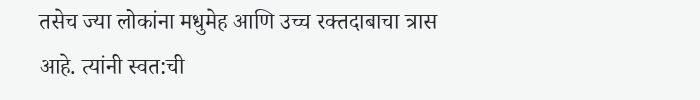तसेच ज्या लोकांना मधुमेह आणि उच्च रक्तदाबाचा त्रास आहे. त्यांनी स्वत:ची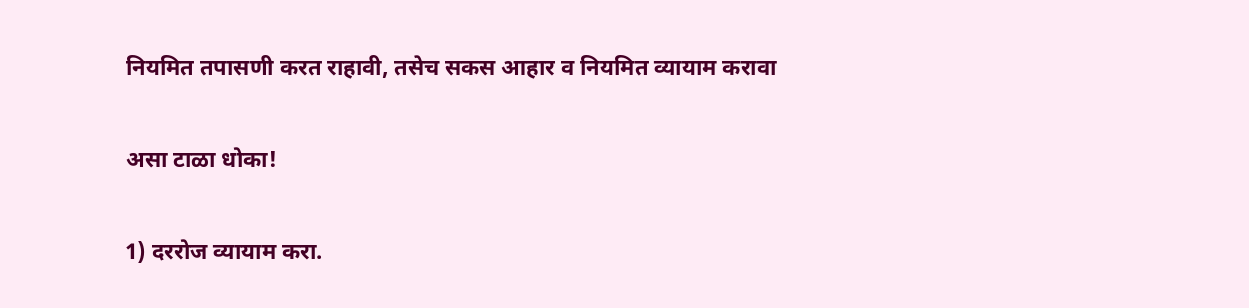नियमित तपासणी करत राहावी, तसेच सकस आहार व नियमित व्यायाम करावा

असा टाळा धोका!

1) दररोज व्यायाम करा.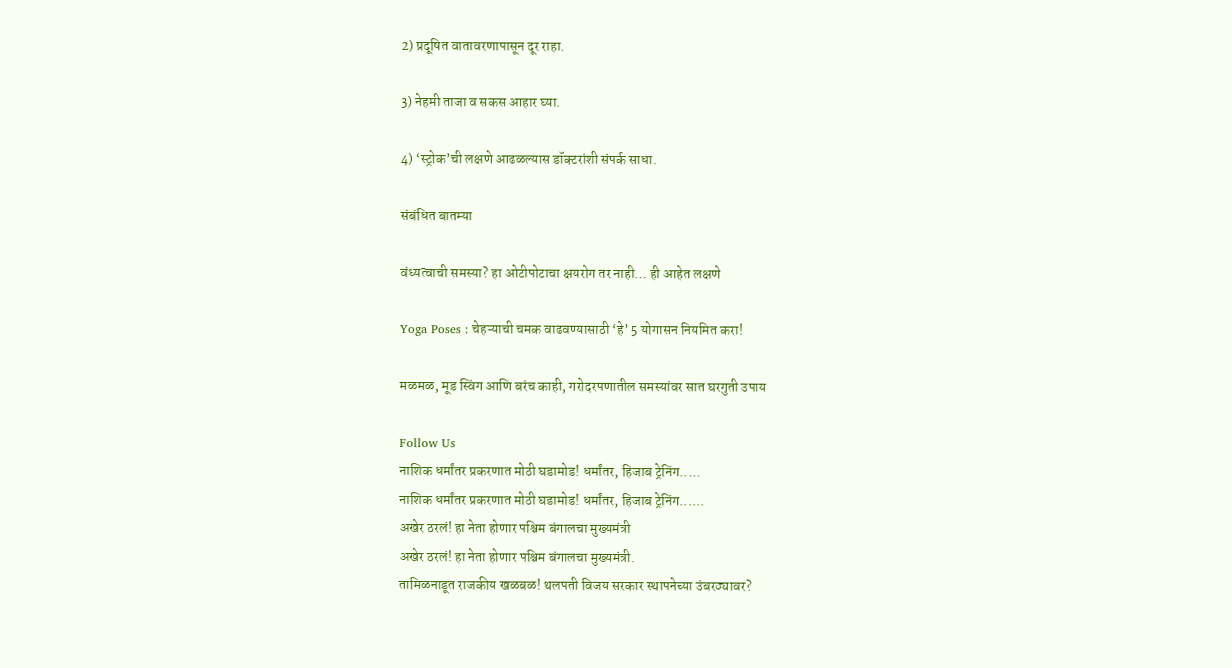2) प्रदूषित वातावरणापासून दूर राहा.

3) नेहमी ताजा व सकस आहार घ्या.

4) ‘स्ट्रोक’ची लक्षणे आढळल्यास डॉक्टरांशी संपर्क साधा.

संबंधित बातम्या

वंध्यत्वाची समस्या? हा ओटीपोटाचा क्षयरोग तर नाही… ही आहेत लक्षणे

Yoga Poses : चेहऱ्याची चमक वाढवण्यासाठी ‘हे’ 5 योगासन नियमित करा!

मळमळ, मूड स्विंग आणि बरंच काही, गरोदरपणातील समस्यांवर सात घरगुती उपाय

Follow Us
नाशिक धर्मांतर प्रकरणात मोठी घडामोड! धर्मांतर, हिजाब ट्रेनिंग.....
नाशिक धर्मांतर प्रकरणात मोठी घडामोड! धर्मांतर, हिजाब ट्रेनिंग......
अखेर ठरलं! हा नेता होणार पश्चिम बंगालचा मुख्यमंत्री
अखेर ठरलं! हा नेता होणार पश्चिम बंगालचा मुख्यमंत्री.
तामिळनाडूत राजकीय खळबळ! थलपती विजय सरकार स्थापनेच्या उंबरठ्यावर?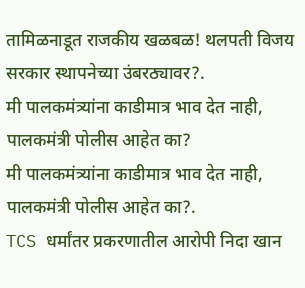तामिळनाडूत राजकीय खळबळ! थलपती विजय सरकार स्थापनेच्या उंबरठ्यावर?.
मी पालकमंत्र्यांना काडीमात्र भाव देत नाही, पालकमंत्री पोलीस आहेत का?
मी पालकमंत्र्यांना काडीमात्र भाव देत नाही, पालकमंत्री पोलीस आहेत का?.
TCS धर्मांतर प्रकरणातील आरोपी निदा खान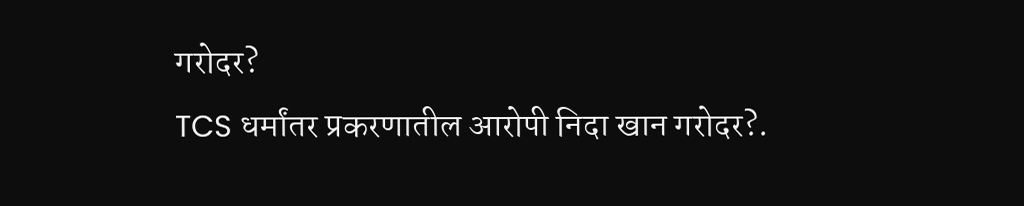गरोदर?
TCS धर्मांतर प्रकरणातील आरोपी निदा खान गरोदर?.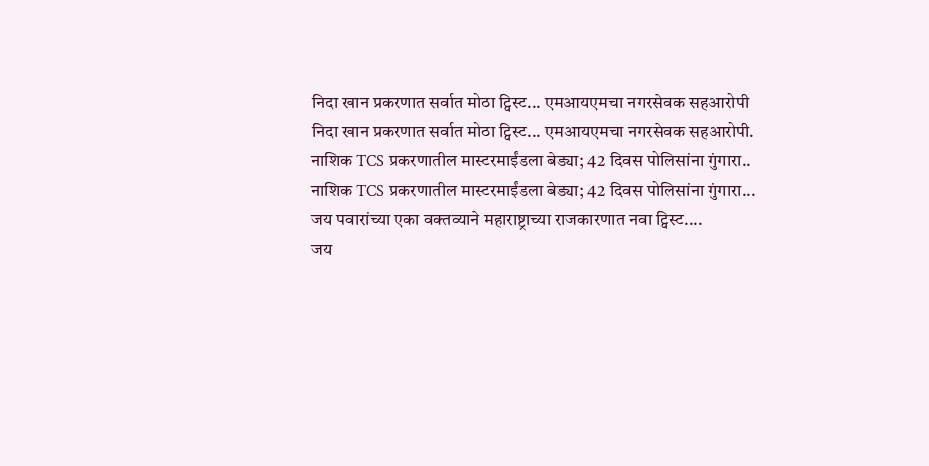निदा खान प्रकरणात सर्वात मोठा ट्विस्ट... एमआयएमचा नगरसेवक सहआरोपी
निदा खान प्रकरणात सर्वात मोठा ट्विस्ट... एमआयएमचा नगरसेवक सहआरोपी.
नाशिक TCS प्रकरणातील मास्टरमाईंडला बेड्या; 42 दिवस पोलिसांना गुंगारा..
नाशिक TCS प्रकरणातील मास्टरमाईंडला बेड्या; 42 दिवस पोलिसांना गुंगारा...
जय पवारांच्या एका वक्तव्याने महाराष्ट्राच्या राजकारणात नवा ट्विस्ट....
जय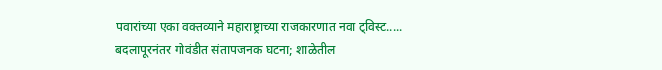पवारांच्या एका वक्तव्याने महाराष्ट्राच्या राजकारणात नवा ट्विस्ट.....
बदलापूरनंतर गोवंडीत संतापजनक घटना; शाळेतील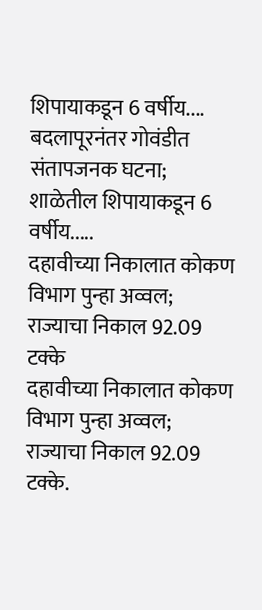शिपायाकडून 6 वर्षीय....
बदलापूरनंतर गोवंडीत संतापजनक घटना; शाळेतील शिपायाकडून 6 वर्षीय.....
दहावीच्या निकालात कोकण विभाग पुन्हा अव्वल; राज्याचा निकाल 92.09 टक्के
दहावीच्या निकालात कोकण विभाग पुन्हा अव्वल; राज्याचा निकाल 92.09 टक्के.